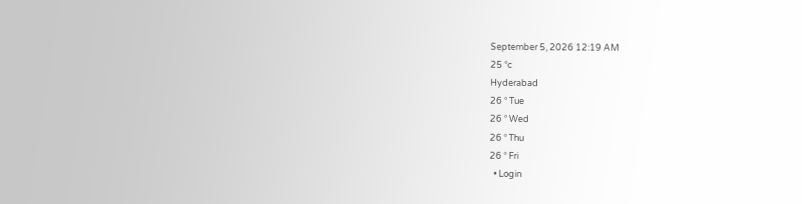September 5, 2026 12:19 AM
25 °c
Hyderabad
26 ° Tue
26 ° Wed
26 ° Thu
26 ° Fri
  • Login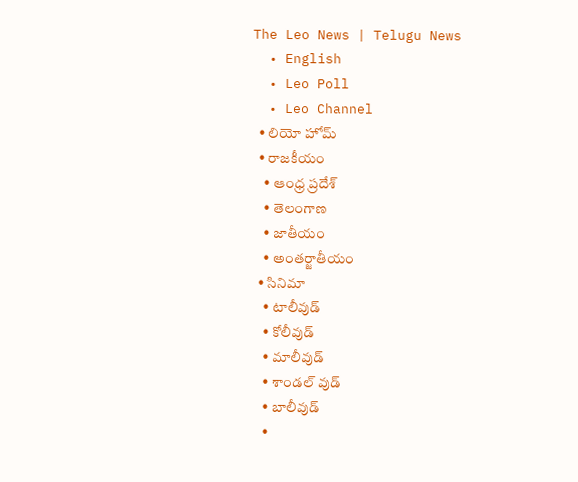The Leo News | Telugu News
  • English
  • Leo Poll
  • Leo Channel
  • లియో హోమ్
  • రాజకీయం
    • ఆంధ్ర ప్రదేశ్
    • తెలంగాణ
    • జాతీయం
    • అంతర్జాతీయం
  • సినిమా
    • టాలీవుడ్
    • కోలీవుడ్
    • మాలీవుడ్
    • శాండల్ వుడ్
    • బాలీవుడ్
    •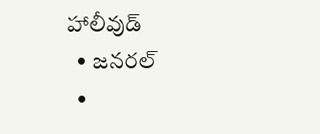హాలీవుడ్
  • జనరల్
  •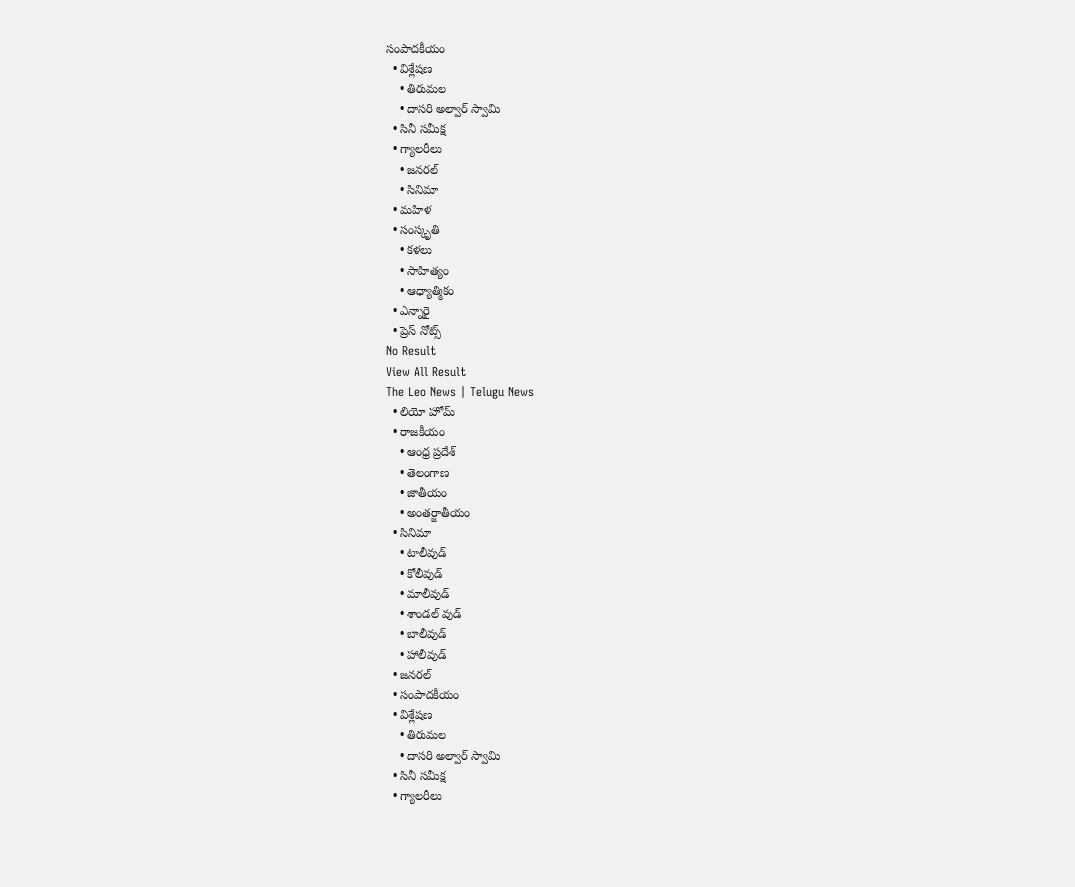సంపాదకీయం
  • విశ్లేషణ
    • తిరుమల
    • దాసరి అల్వార్ స్వామి
  • సినీ సమీక్ష
  • గ్యాలరీలు
    • జనరల్
    • సినిమా
  • మహిళ
  • సంస్కృతి
    • కళలు
    • సాహిత్యం
    • ఆధ్యాత్మికం
  • ఎన్నారై
  • ప్రెస్ నోట్స్
No Result
View All Result
The Leo News | Telugu News
  • లియో హోమ్
  • రాజకీయం
    • ఆంధ్ర ప్రదేశ్
    • తెలంగాణ
    • జాతీయం
    • అంతర్జాతీయం
  • సినిమా
    • టాలీవుడ్
    • కోలీవుడ్
    • మాలీవుడ్
    • శాండల్ వుడ్
    • బాలీవుడ్
    • హాలీవుడ్
  • జనరల్
  • సంపాదకీయం
  • విశ్లేషణ
    • తిరుమల
    • దాసరి అల్వార్ స్వామి
  • సినీ సమీక్ష
  • గ్యాలరీలు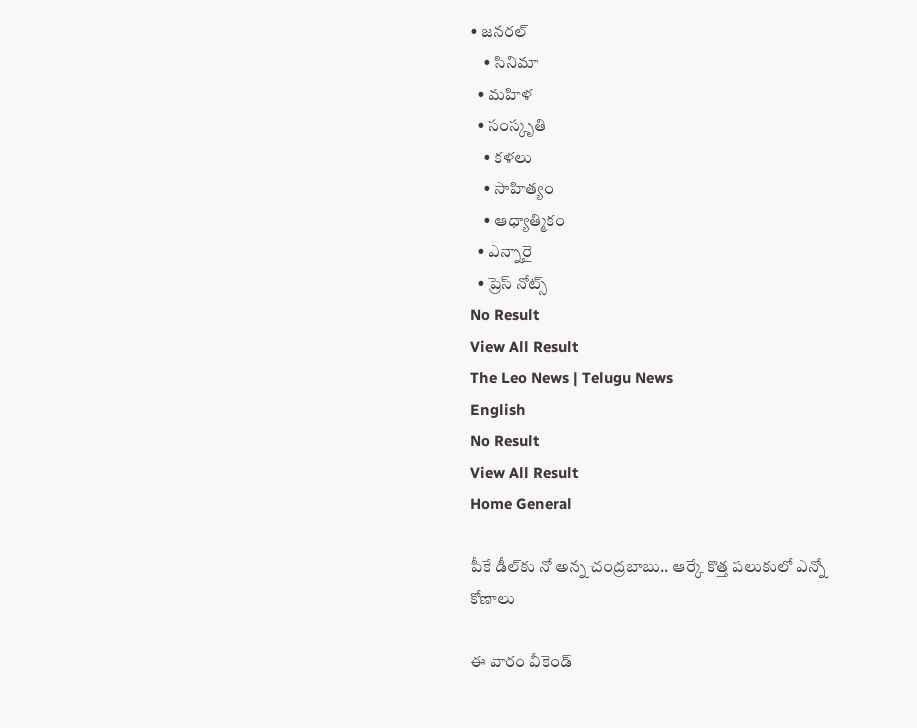• జనరల్
    • సినిమా
  • మహిళ
  • సంస్కృతి
    • కళలు
    • సాహిత్యం
    • ఆధ్యాత్మికం
  • ఎన్నారై
  • ప్రెస్ నోట్స్
No Result
View All Result
The Leo News | Telugu News
English
No Result
View All Result
Home General

పీకే డీల్‌కు నో అన్న చంద్రబాబు.. ఆర్కే కొత్త పలుకులో ఎన్నో కోణాలు

ఈ వారం వీకెండ్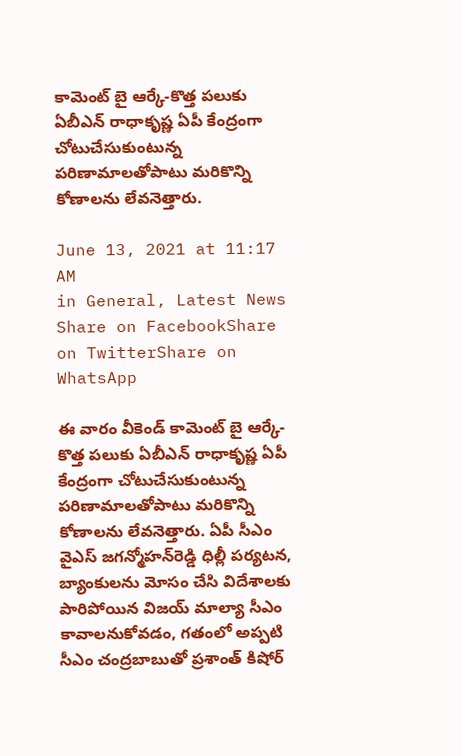కామెంట్ బై ఆర్కే-కొత్త పలుకు ఏబీఎన్ రాధాకృష్ణ ఏపీ కేంద్రంగా చోటుచేసుకుంటున్న పరిణామాలతోపాటు మరికొన్ని కోణాలను లేవనెత్తారు.

June 13, 2021 at 11:17 AM
in General, Latest News
Share on FacebookShare on TwitterShare on WhatsApp

ఈ వారం వీకెండ్ కామెంట్ బై ఆర్కే-కొత్త పలుకు ఏబీఎన్ రాధాకృష్ణ ఏపీ కేంద్రంగా చోటుచేసుకుంటున్న పరిణామాలతోపాటు మరికొన్ని కోణాలను లేవనెత్తారు. ఏపీ సీఎం వైఎస్ జగన్మోహన్‌రెడ్డి ధిల్లీ పర్యటన, బ్యాంకులను మోసం చేసి విదేశాలకు పారిపోయిన విజయ్ మాల్యా సీఎం కావాలనుకోవడం, గతంలో అప్పటి సీఎం చంద్రబాబుతో ప్రశాంత్ కిషోర్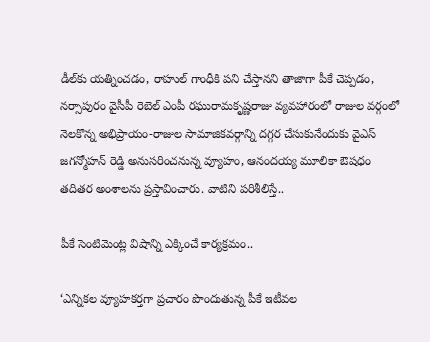డీల్‌కు యత్నించడం, రాహుల్ గాంధీకి పని చేస్తానని తాజాగా పీకే చెప్పడం, నర్సాపురం వైసీపీ రెబెల్ ఎంపీ రఘురామకృష్ణరాజు వ్యవహారంలో రాజుల వర్గంలో నెలకొన్న అభిప్రాయం-రాజుల సామాజికవర్గాన్ని దగ్గర చేసుకునేందుకు వైఎస్ జగన్మోహన్ రెడ్డి అనుసరించనున్న వ్యూహం, ఆనందయ్య మూలికా ఔషధం తదితర అంశాలను ప్రస్తావించారు. వాటిని పరిశీలిస్తే..

పీకే సెంటిమెంట్ల విషాన్ని ఎక్కించే కార్యక్రమం..

‘ఎన్నికల వ్యూహకర్తగా ప్రచారం పొందుతున్న పీకే ఇటీవల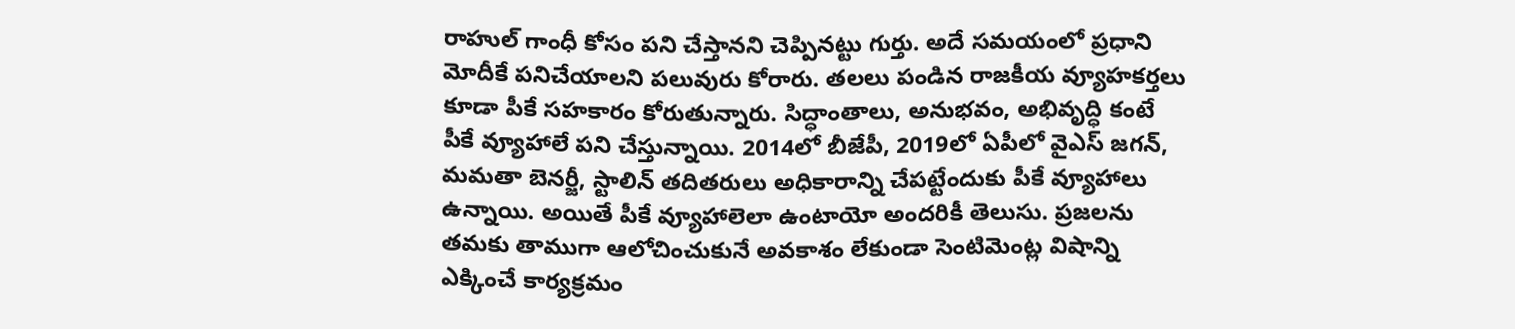రాహుల్ గాంధీ కోసం పని చేస్తానని చెప్పినట్టు గుర్తు. అదే సమయంలో ప్రధాని మోదీకే పనిచేయాలని పలువురు కోరారు. తలలు పండిన రాజకీయ వ్యూహకర్తలు కూడా పీకే సహకారం కోరుతున్నారు. సిద్ధాంతాలు, అనుభవం, అభివృద్ధి కంటే పీకే వ్యూహాలే పని చేస్తున్నాయి. 2014లో బీజేపీ, 2019లో ఏపీలో వైఎస్ జగన్, మమతా బెనర్జీ, స్టాలిన్ తదితరులు అధికారాన్ని చేపట్టేందుకు పీకే వ్యూహాలు ఉన్నాయి. అయితే పీకే వ్యూహాలెలా ఉంటాయో అందరికీ తెలుసు. ప్రజలను తమకు తాముగా ఆలోచించుకునే అవకాశం లేకుండా సెంటిమెంట్ల విషాన్ని ఎక్కించే కార్యక్రమం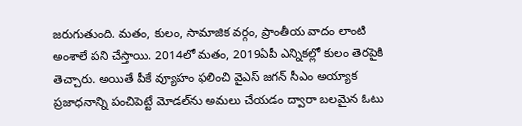జరుగుతుంది. మతం, కులం, సామాజిక వర్గం, ప్రాంతీయ వాదం లాంటి అంశాలే పని చేస్తాయి. 2014లో మతం, 2019ఏపీ ఎన్నికల్లో కులం తెరపైకి తెచ్చారు. అయితే పీకే వ్యూహం ఫలించి వైఎస్ జగన్ సీఎం అయ్యాక ప్రజాధనాన్ని పంచిపెట్టే మోడల్‌ను అమలు చేయడం ద్వారా బలమైన ఓటు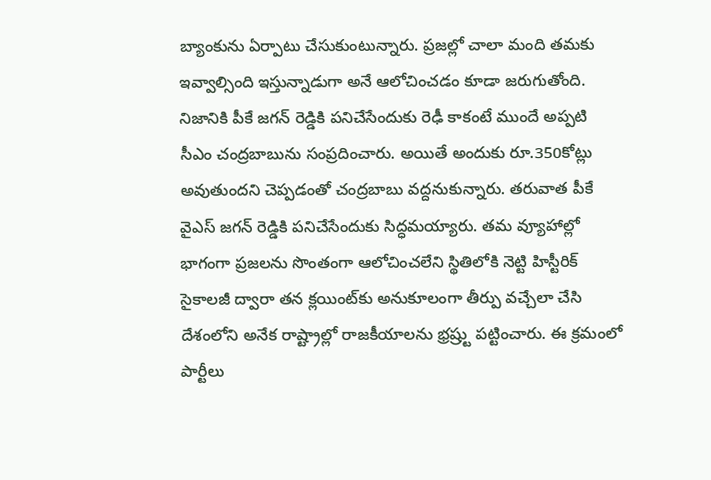బ్యాంకును ఏర్పాటు చేసుకుంటున్నారు. ప్రజల్లో చాలా మంది తమకు ఇవ్వాల్సింది ఇస్తున్నాడుగా అనే ఆలోచించడం కూడా జరుగుతోంది. నిజానికి పీకే జగన్‌ రెడ్డికి పనిచేసేందుకు రెఢీ కాకంటే ముందే అప్పటి సీఎం చంద్రబాబును సంప్రదించారు. అయితే అందుకు రూ.350కోట్లు అవుతుందని చెప్పడంతో చంద్రబాబు వద్దనుకున్నారు. తరువాత పీకే వైఎస్ జగన్ రెడ్డికి పనిచేసేందుకు సిద్ధమయ్యారు. తమ వ్యూహాల్లో భాగంగా ప్రజలను సొంతంగా ఆలోచించలేని స్థితిలోకి నెట్టి హిస్టీరిక్‌ సైకాలజీ ద్వారా తన క్లయింట్‌కు అనుకూలంగా తీర్పు వచ్చేలా చేసి దేశంలోని అనేక రాష్ట్రాల్లో రాజకీయాలను భ్రష్ర్టు పట్టించారు. ఈ క్రమంలో పార్టీలు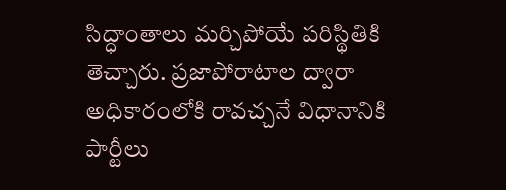సిద్ధాంతాలు మర్చిపోయే పరిస్థితికి తెచ్చారు. ప్రజాపోరాటాల ద్వారా అధికారంలోకి రావచ్చనే విధానానికి పార్టీలు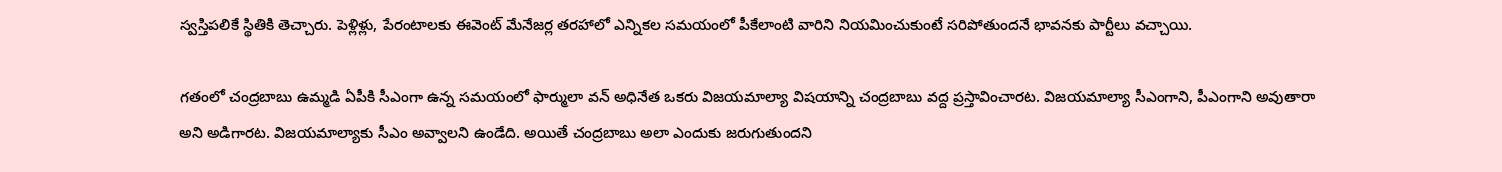స్వస్తిపలికే స్థితికి తెచ్చారు. పెళ్లిళ్లు, పేరంటాలకు ఈవెంట్‌ మేనేజర్ల తరహాలో ఎన్నికల సమయంలో పీకేలాంటి వారిని నియమించుకుంటే సరిపోతుందనే భావనకు పార్టీలు వచ్చాయి.

గతంలో చంద్రబాబు ఉమ్మడి ఏపీకి సీఎంగా ఉన్న సమయంలో ఫార్ములా వన్ అధినేత ఒకరు విజయమాల్యా విషయాన్ని చంద్రబాబు వద్ద ప్రస్తావించారట. విజయమాల్యా సీఎంగాని, పీఎంగాని అవుతారా అని అడిగారట. విజయమాల్యాకు సీఎం అవ్వాలని ఉండేది. అయితే చంద్రబాబు అలా ఎందుకు జరుగుతుందని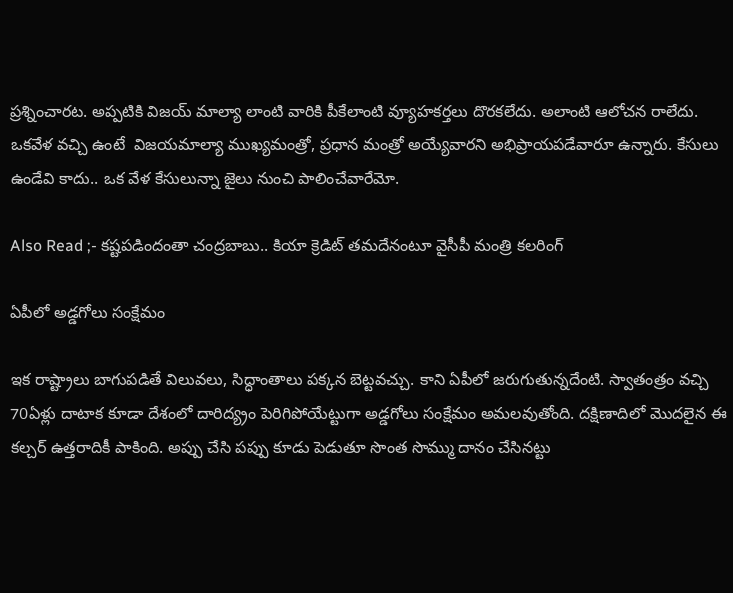ప్రశ్నించారట. అప్పటికి విజయ్ మాల్యా లాంటి వారికి పీకేలాంటి వ్యూహకర్తలు దొరకలేదు. అలాంటి ఆలోచన రాలేదు. ఒకవేళ వచ్చి ఉంటే  విజయమాల్యా ముఖ్యమంత్రో, ప్రధాన మంత్రో అయ్యేవారని అభిప్రాయపడేవారూ ఉన్నారు. కేసులు ఉండేవి కాదు.. ఒక వేళ కేసులున్నా జైలు నుంచి పాలించేవారేమో.

Also Read ;- కష్టపడిందంతా చంద్రబాబు.. కియా క్రెడిట్ తమదేనంటూ వైసీపీ మంత్రి కలరింగ్

ఏపీలో అడ్డగోలు సంక్షేమం

ఇక రాష్ట్రాలు బాగుపడితే విలువలు, సిద్ధాంతాలు పక్కన బెట్టవచ్చు. కాని ఏపీలో జరుగుతున్నదేంటి. స్వాతంత్రం వచ్చి 70ఏళ్లు దాటాక కూడా దేశంలో దారిద్య్రం పెరిగిపోయేట్టుగా అడ్డగోలు సంక్షేమం అమలవుతోంది. దక్షిణాదిలో మొదలైన ఈ కల్చర్ ఉత్తరాదికీ పాకింది. అప్పు చేసి పప్పు కూడు పెడుతూ సొంత సొమ్ము దానం చేసినట్టు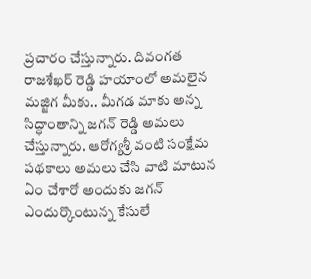ప్రచారం చేస్తున్నారు. దివంగత రాజశేఖర్ రెడ్డి హయాంలో అమలైన మజ్జిగ మీకు.. మీగడ మాకు అన్న సిద్ధాంతాన్ని జగన్‌ రెడ్డి అమలు చేస్తున్నారు. ఆరోగ్యశ్రీ వంటి సంక్షేమ పథకాలు అమలు చేసి వాటి మాటున ఏం చేశారో అందుకు జగన్ ఎందుర్కొంటున్న కేసులే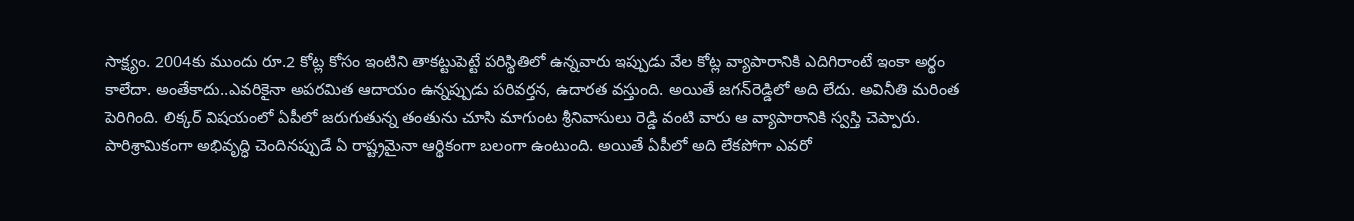సాక్ష్యం. 2004కు ముందు రూ.2 కోట్ల కోసం ఇంటిని తాకట్టుపెట్టే పరిస్థితిలో ఉన్నవారు ఇప్పుడు వేల కోట్ల వ్యాపారానికి ఎదిగిరాంటే ఇంకా అర్థం కాలేదా. అంతేకాదు..ఎవరికైనా అపరమిత ఆదాయం ఉన్నప్పుడు పరివర్తన, ఉదారత వస్తుంది. అయితే జగన్‌రెడ్డిలో అది లేదు. అవినీతి మరింత పెరిగింది. లిక్కర్ విషయంలో ఏపీలో జరుగుతున్న తంతును చూసి మాగుంట శ్రీనివాసులు రెడ్డి వంటి వారు ఆ వ్యాపారానికి స్వస్తి చెప్పారు. పారిశ్రామికంగా అభివృద్ధి చెందినప్పుడే ఏ రాష్ట్రమైనా ఆర్థికంగా బలంగా ఉంటుంది. అయితే ఏపీలో అది లేకపోగా ఎవరో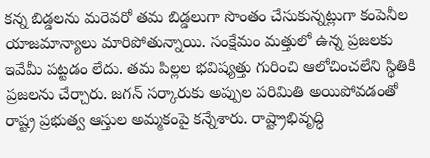కన్న బిడ్డలను మరెవరో తమ బిడ్డలుగా సొంతం చేసుకున్నట్లుగా కంపెనీల యాజమాన్యాలు మారిపోతున్నాయి. సంక్షేమం మత్తులో ఉన్న ప్రజలకు ఇవేమీ పట్టడం లేదు. తమ పిల్లల భవిష్యత్తు గురించి ఆలోచించలేని స్థితికి ప్రజలను చేర్చారు. జగన్ సర్కారుకు అప్పుల పరిమితి అయిపోవడంతో రాష్ట్ర ప్రభుత్వ ఆస్తుల అమ్మకంపై కన్నేశారు. రాష్ట్రాభివృద్ధి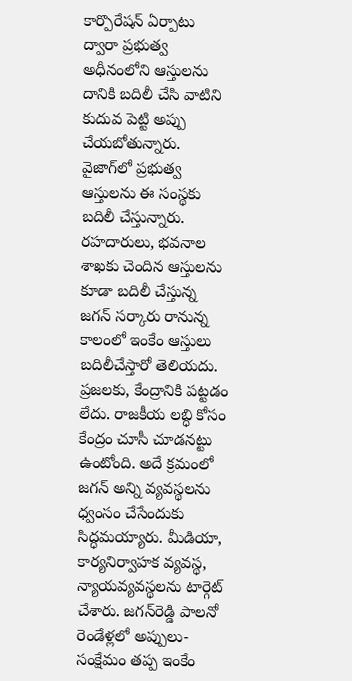కార్పొరేషన్‌ ఏర్పాటు ద్వారా ప్రభుత్వ అధీనంలోని ఆస్తులను దానికి బదిలీ చేసి వాటిని కుదువ పెట్టి అప్పు చేయబోతున్నారు. వైజాగ్‌లో ప్రభుత్వ ఆస్తులను ఈ సంస్థకు బదిలీ చేస్తున్నారు. రహదారులు, భవనాల శాఖకు చెందిన ఆస్తులను కూడా బదిలీ చేస్తున్న జగన్ సర్కారు రానున్న కాలంలో ఇంకేం ఆస్తులు బదిలీచేస్తారో తెలియదు. ప్రజలకు, కేంద్రానికి పట్టడం లేదు. రాజకీయ లబ్ధి కోసం కేంద్రం చూసీ చూడనట్టు ఉంటోంది. అదే క్రమంలో జగన్ అన్ని వ్యవస్థలను ధ్వంసం చేసేందుకు సిద్ధమయ్యారు. మీడియా, కార్యనిర్వాహక వ్యవస్థ, న్యాయవ్యవస్థలను టార్గెట్ చేశారు. జగన్‌రెడ్డి పాలనో రెండేళ్లలో అప్పులు-సంక్షేమం తప్ప ఇంకేం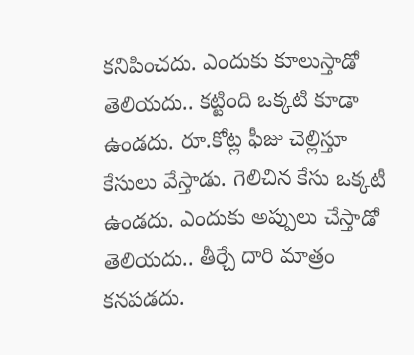కనిపించదు. ఎందుకు కూలుస్తాడో తెలియదు.. కట్టింది ఒక్కటి కూడా ఉండదు. రూ.కోట్ల ఫీజు చెల్లిస్తూ కేసులు వేస్తాడు. గెలిచిన కేసు ఒక్కటీ ఉండదు. ఎందుకు అప్పులు చేస్తాడో తెలియదు.. తీర్చే దారి మాత్రం కనపడదు.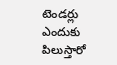టెండర్లు ఎందుకు పిలుస్తారో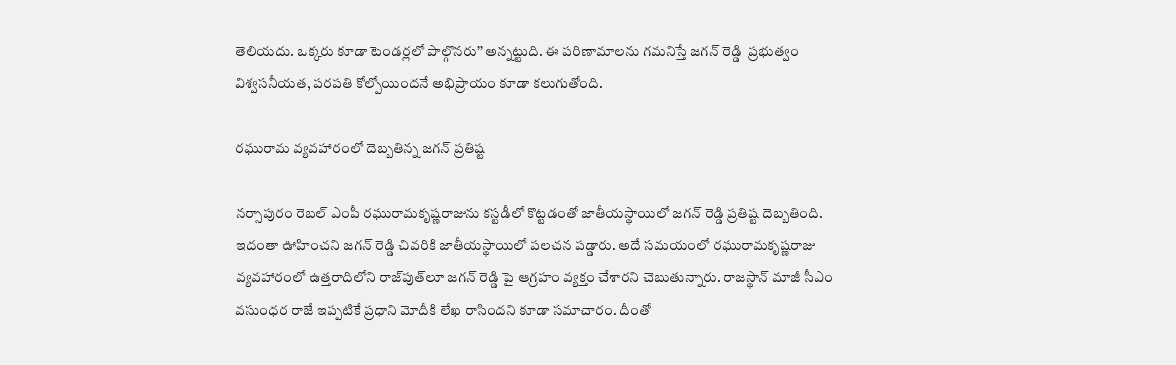తెలియదు. ఒక్కరు కూడా టెండర్లలో పాల్గొనరు’’ అన్నట్టుది. ఈ పరిణామాలను గమనిస్తే జగన్ రెడ్డి  ప్రభుత్వం విశ్వసనీయత, పరపతి కోల్పోయిందనే అభిప్రాయం కూడా కలుగుతోంది.

రఘురామ వ్యవహారంలో దెబ్బతిన్న జగన్ ప్రతిష్ట

నర్సాపురం రెబల్‌ ఎంపీ రఘురామకృష్ణరాజును కస్టడీలో కొట్టడంతో జాతీయస్థాయిలో జగన్ రెడ్డి ప్రతిష్ట దెబ్బతింది. ఇదంతా ఊహించని జగన్ రెడ్డి చివరికి జాతీయస్థాయిలో పలచన పడ్డారు. అదే సమయంలో రఘురామకృష్ణరాజు వ్యవహారంలో ఉత్తరాదిలోని రాజ్‌పుత్‌లూ జగన్ రెడ్డి పై ఆగ్రహం వ్యక్తం చేశారని చెబుతున్నారు. రాజస్థాన్ మాజీ సీఎం వసుంధర రాజే ఇప్పటికే ప్రధాని మోదీకి లేఖ రాసిందని కూడా సమాచారం. దీంతో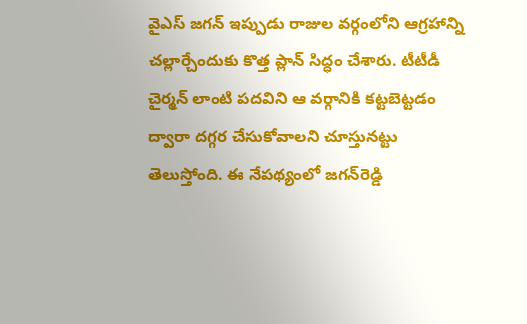వైఎస్ జగన్ ఇప్పుడు రాజుల వర్గంలోని ఆగ్రహాన్ని చల్లార్చేందుకు కొత్త ప్లాన్ సిద్ధం చేశారు. టీటీడీ చైర్మన్ లాంటి పదవిని ఆ వర్గానికి కట్టబెట్టడం ద్వారా దగ్గర చేసుకోవాలని చూస్తునట్టు తెలుస్తోంది. ఈ నేపథ్యంలో జగన్‌రెడ్డి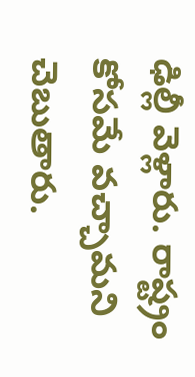ఢిల్లీ వెళ్లారు. రాష్ట్రం కోసమే వచ్చామని చెబుతారు.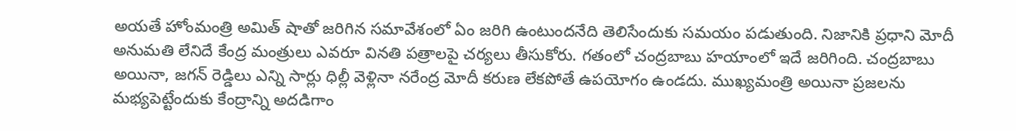అయతే హోంమంత్రి అమిత్‌ షాతో జరిగిన సమావేశంలో ఏం జరిగి ఉంటుందనేది తెలిసేందుకు సమయం పడుతుంది. నిజానికి ప్రధాని మోదీ అనుమతి లేనిదే కేంద్ర మంత్రులు ఎవరూ వినతి పత్రాలపై చర్యలు తీసుకోరు. గతంలో చంద్రబాబు హయాంలో ఇదే జరిగింది. చంద్రబాబు అయినా, జగన్‌ రెడ్డిలు ఎన్ని సార్లు ధిల్లీ వెళ్లినా నరేంద్ర మోదీ కరుణ లేకపోతే ఉపయోగం ఉండదు. ముఖ్యమంత్రి అయినా ప్రజలను మభ్యపెట్టేందుకు కేంద్రాన్ని అదడిగాం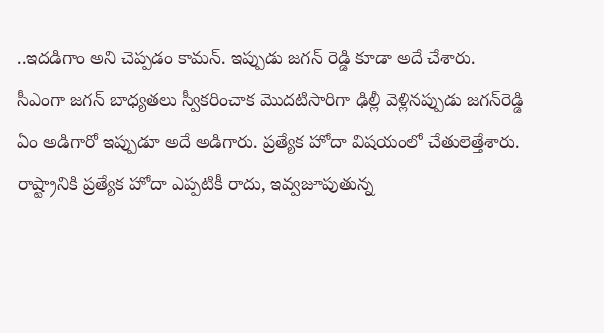..ఇదడిగాం అని చెప్పడం కామన్. ఇప్పుడు జగన్ రెడ్డి కూడా అదే చేశారు. సీఎంగా జగన్ బాధ్యతలు స్వీకరించాక మొదటిసారిగా ఢిల్లీ వెళ్లినప్పుడు జగన్‌రెడ్డి ఏం అడిగారో ఇప్పుడూ అదే అడిగారు. ప్రత్యేక హోదా విషయంలో చేతులెత్తేశారు. రాష్ట్రానికి ప్రత్యేక హోదా ఎప్పటికీ రాదు, ఇవ్వజూపుతున్న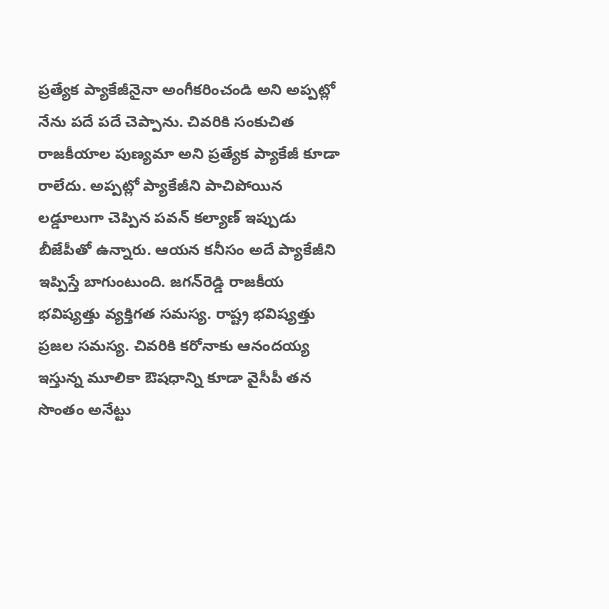ప్రత్యేక ప్యాకేజీనైనా అంగీకరించండి అని అప్పట్లో నేను పదే పదే చెప్పాను. చివరికి సంకుచిత రాజకీయాల పుణ్యమా అని ప్రత్యేక ప్యాకేజీ కూడా రాలేదు. అప్పట్లో ప్యాకేజీని పాచిపోయిన లడ్డూలుగా చెప్పిన పవన్‌ కల్యాణ్‌ ఇప్పుడు బీజేపీతో ఉన్నారు. ఆయన కనీసం అదే ప్యాకేజీని ఇప్పిస్తే బాగుంటుంది. జగన్‌రెడ్డి రాజకీయ భవిష్యత్తు వ్యక్తిగత సమస్య. రాష్ట్ర భవిష్యత్తు ప్రజల సమస్య. చివరికి కరోనాకు ఆనందయ్య ఇస్తున్న మూలికా ఔషధాన్ని కూడా వైసీపీ తన సొంతం అనేట్టు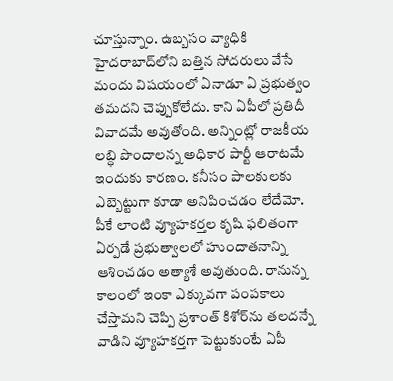చూస్తున్నాం. ఉబ్బసం వ్యాధికి హైదరాబాద్‌లోని బత్తిన సోదరులు వేసే మందు విషయంలో ఏనాడూ ఏ ప్రభుత్వం తమదని చెప్పుకోలేదు. కాని ఏపీలో ప్రతిదీ వివాదమే అవుతోంది. అన్నింట్లో రాజకీయ లబ్ధి పొందాలన్న అధికార పార్టీ ఆరాటమే ఇందుకు కారణం. కనీసం పాలకులకు ఎబ్బెట్టుగా కూడా అనిపించడం లేదేమో. పీకే లాంటి వ్యూహకర్తల కృషి ఫలితంగా ఏర్పడే ప్రభుత్వాలలో హుందాతనాన్ని ఆశించడం అత్యాశే అవుతుంది. రానున్న కాలంలో ఇంకా ఎక్కువగా పంపకాలు చేస్తామని చెప్పి ప్రశాంత్‌ కిశోర్‌ను తలదన్నే వాడిని వ్యూహకర్తగా పెట్టుకుంటే ఏపీ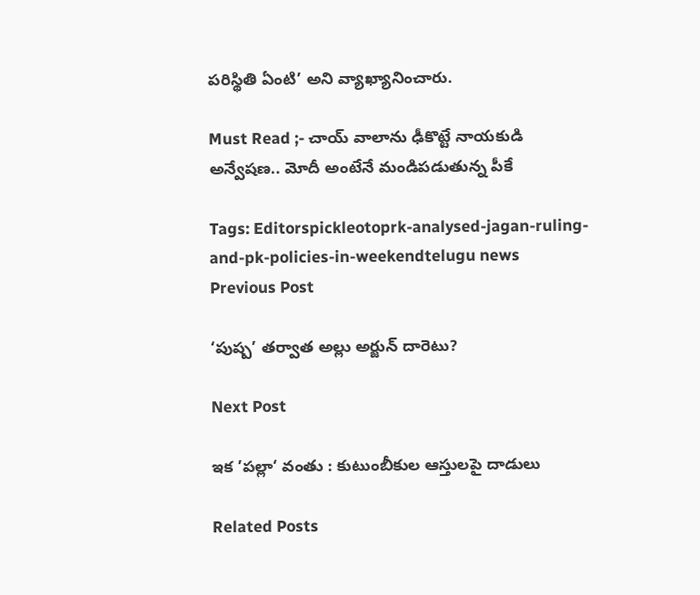పరిస్థితి ఏంటి’ అని వ్యాఖ్యానించారు.

Must Read ;- చాయ్ వాలాను ఢీకొట్టే నాయకుడి అన్వేషణ.. మోదీ అంటేనే మండిపడుతున్న పీకే

Tags: Editorspickleotoprk-analysed-jagan-ruling-and-pk-policies-in-weekendtelugu news
Previous Post

‘పుష్ప’ తర్వాత అల్లు అర్జున్ దారెటు?

Next Post

ఇక ’పల్లా‘ వంతు : కుటుంబీకుల ఆస్తులపై దాడులు

Related Posts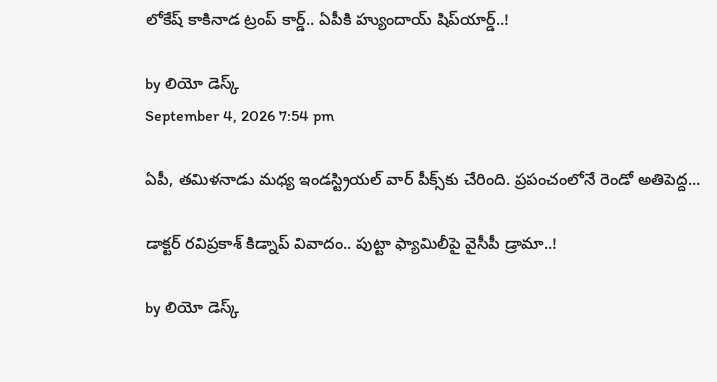లోకేష్‌ కాకినాడ ట్రంప్ కార్డ్.. ఏపీకి హ్యుందాయ్ షిప్‌యార్డ్‌..!

by లియో డెస్క్
September 4, 2026 7:54 pm

ఏపీ, తమిళనాడు మధ్య ఇండస్ట్రియల్ వార్ పీక్స్‌కు చేరింది. ప్రపంచంలోనే రెండో అతిపెద్ద...

డాక్టర్ రవిప్రకాశ్‌ కిడ్నాప్ వివాదం.. పుట్టా ఫ్యామిలీపై వైసీపీ డ్రామా..!

by లియో డెస్క్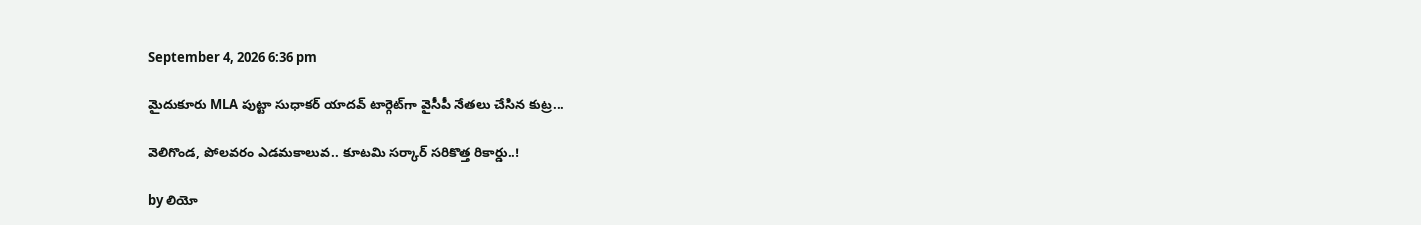September 4, 2026 6:36 pm

మైదుకూరు MLA పుట్టా సుధాకర్ యాదవ్‌ టార్గెట్‌గా వైసీపీ నేతలు చేసిన కుట్ర...

వెలిగొండ, పోలవరం ఎడమకాలువ.. కూటమి సర్కార్‌ సరికొత్త రికార్డు..!

by లియో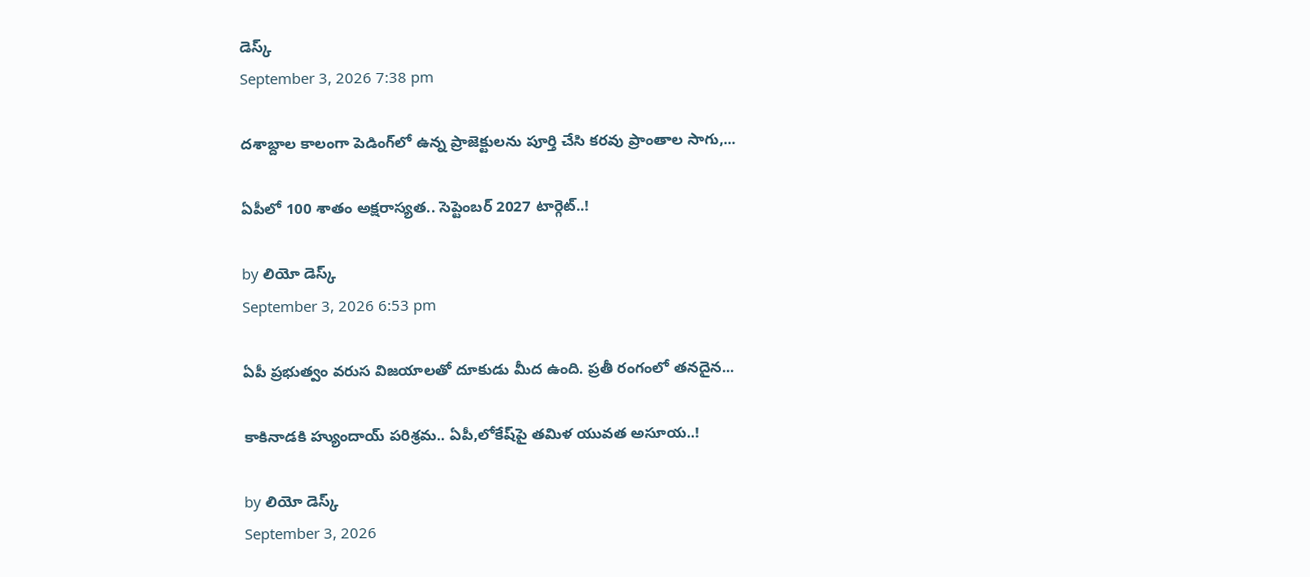డెస్క్
September 3, 2026 7:38 pm

దశాబ్దాల కాలంగా పెడింగ్‌లో ఉన్న ప్రాజెక్టులను పూర్తి చేసి కరవు ప్రాంతాల సాగు,...

ఏపీలో 100 శాతం అక్షరాస్యత.. సెప్టెంబర్ 2027 టార్గెట్..!

by లియో డెస్క్
September 3, 2026 6:53 pm

ఏపీ ప్రభుత్వం వరుస విజయాలతో దూకుడు మీద ఉంది. ప్రతీ రంగంలో తనదైన...

కాకినాడకి హ్యుందాయ్ పరిశ్రమ.. ఏపీ,లోకేష్‌పై తమిళ యువత అసూయ..!

by లియో డెస్క్
September 3, 2026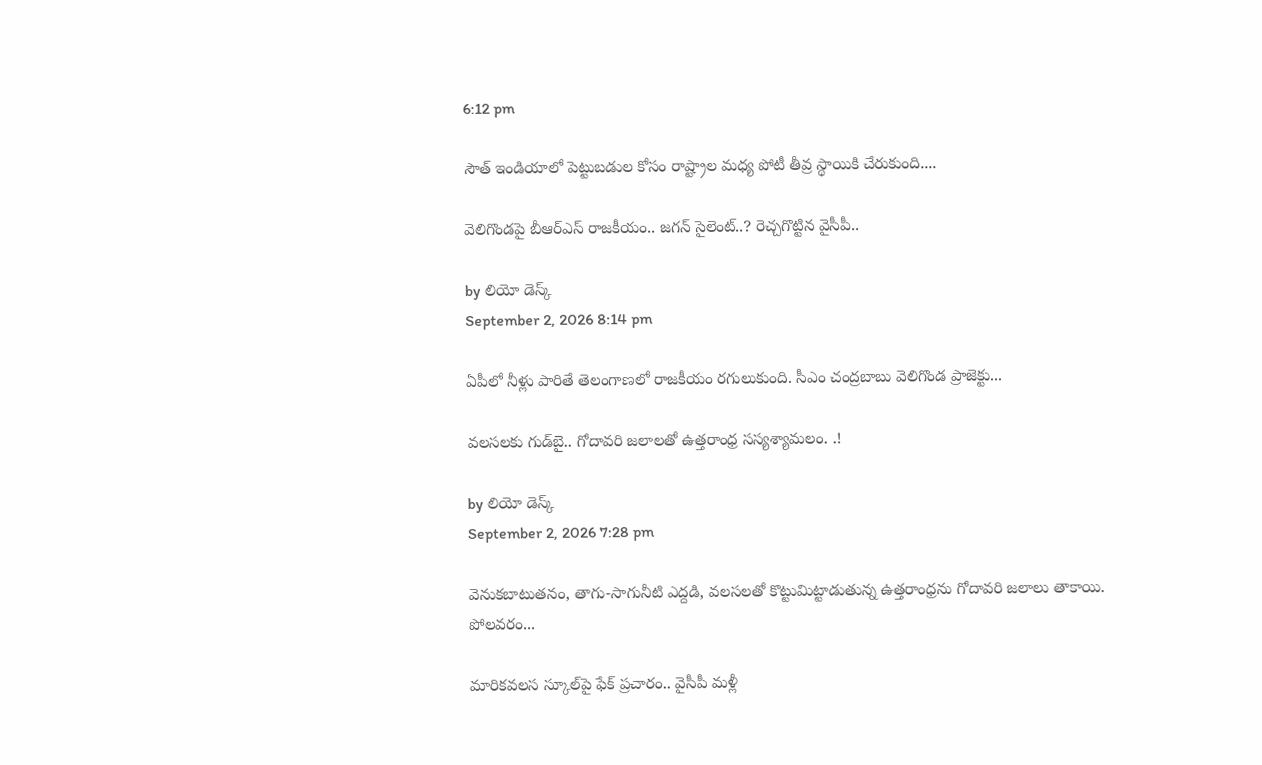6:12 pm

సౌత్‌ ఇండియాలో పెట్టుబడుల కోసం రాష్ట్రాల మధ్య పోటీ తీవ్ర స్థాయికి చేరుకుంది....

వెలిగొండపై బీఆర్‌ఎస్‌ రాజకీయం.. జగన్‌ సైలెంట్‌..? రెచ్చగొట్టిన వైసీపీ..

by లియో డెస్క్
September 2, 2026 8:14 pm

ఏపీలో నీళ్లు పారితే తెలంగాణలో రాజకీయం రగులుకుంది. సీఎం చంద్రబాబు వెలిగొండ ప్రాజెక్టు...

వలసలకు గుడ్‌బై.. గోదావరి జలాలతో ఉత్తరాంధ్ర సస్యశ్యామలం. .!

by లియో డెస్క్
September 2, 2026 7:28 pm

వెనుకబాటుతనం, తాగు-సాగునీటి ఎద్దడి, వలసలతో కొట్టుమిట్టాడుతున్న ఉత్తరాంధ్రను గోదావరి జలాలు తాకాయి. పోలవరం...

మారికవలస స్కూల్‌పై ఫేక్ ప్రచారం.. వైసీపీ మళ్లీ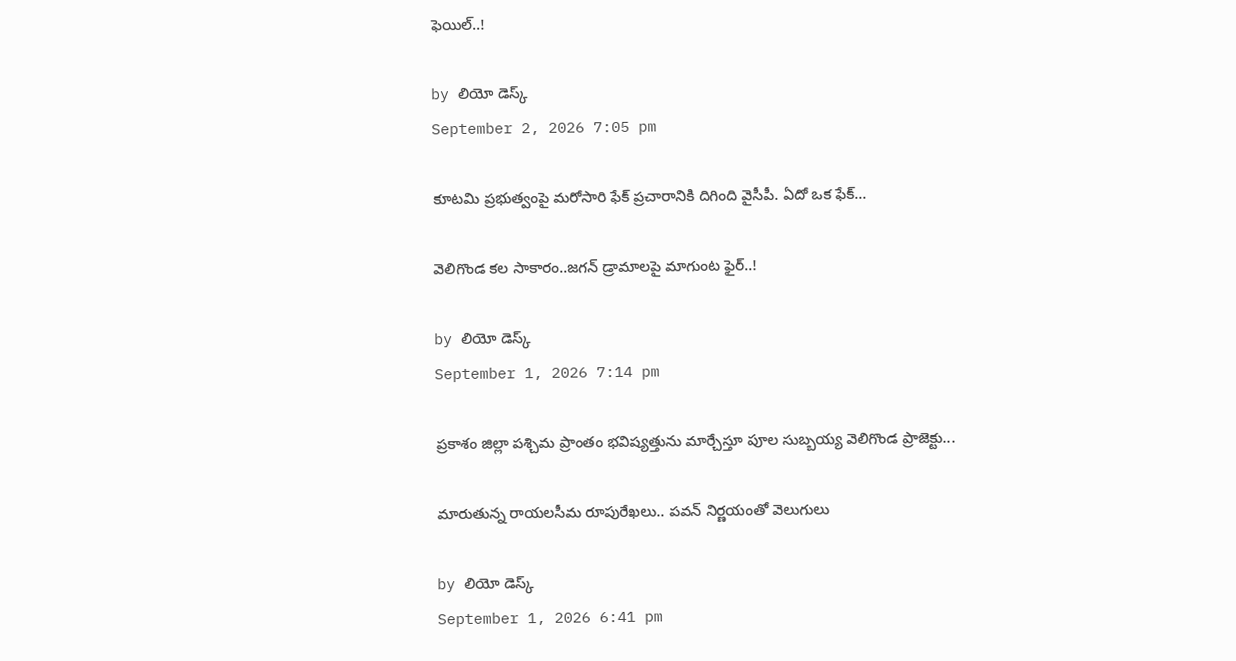ఫెయిల్..!

by లియో డెస్క్
September 2, 2026 7:05 pm

కూటమి ప్రభుత్వంపై మరోసారి ఫేక్ ప్రచారానికి దిగింది వైసీపీ. ఏదో ఒక ఫేక్...

వెలిగొండ కల సాకారం..జగన్‌ డ్రామాలపై మాగుంట ఫైర్‌..!

by లియో డెస్క్
September 1, 2026 7:14 pm

ప్రకాశం జిల్లా పశ్చిమ ప్రాంతం భవిష్యత్తును మార్చేస్తూ పూల సుబ్బయ్య వెలిగొండ ప్రాజెక్టు...

మారుతున్న రాయలసీమ రూపురేఖలు.. పవన్‌ నిర్ణయంతో వెలుగులు

by లియో డెస్క్
September 1, 2026 6:41 pm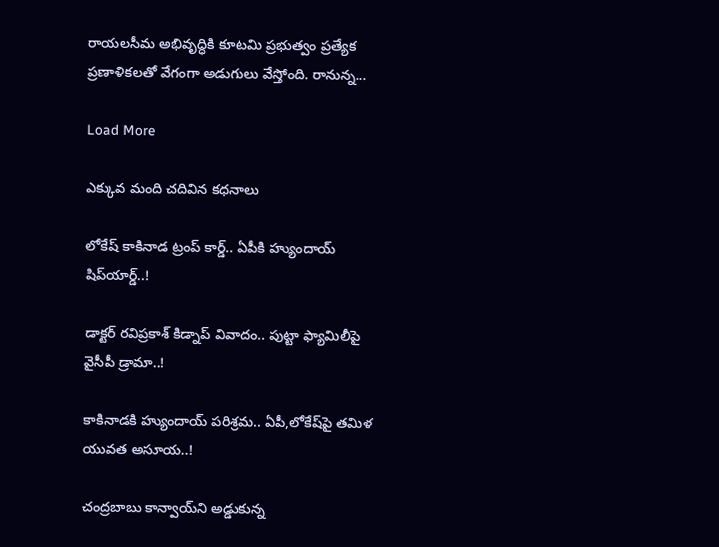రాయలసీమ అభివృద్ధికి కూటమి ప్రభుత్వం ప్రత్యేక ప్రణాళికలతో వేగంగా అడుగులు వేస్తోంది. రానున్న...

Load More

ఎక్కువ మంది చదివిన కధనాలు

లోకేష్‌ కాకినాడ ట్రంప్ కార్డ్.. ఏపీకి హ్యుందాయ్ షిప్‌యార్డ్‌..!

డాక్టర్ రవిప్రకాశ్‌ కిడ్నాప్ వివాదం.. పుట్టా ఫ్యామిలీపై వైసీపీ డ్రామా..!

కాకినాడకి హ్యుందాయ్ పరిశ్రమ.. ఏపీ,లోకేష్‌పై తమిళ యువత అసూయ..!

చంద్రబాబు కాన్వాయ్‌ని అడ్డుకున్న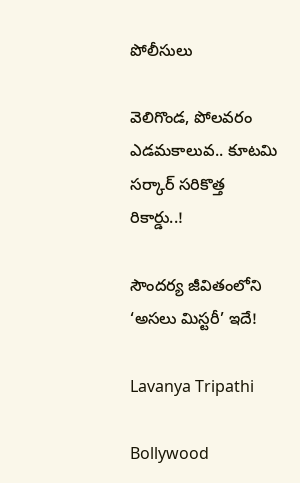పోలీసులు

వెలిగొండ, పోలవరం ఎడమకాలువ.. కూటమి సర్కార్‌ సరికొత్త రికార్డు..!

సౌందర్య జీవితంలోని ‘అసలు మిస్టరీ’ ఇదే!

Lavanya Tripathi

Bollywood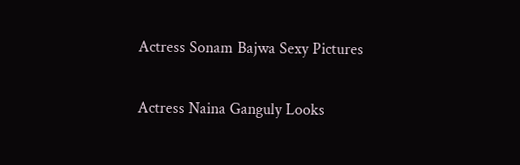Actress Sonam Bajwa Sexy Pictures

Actress Naina Ganguly Looks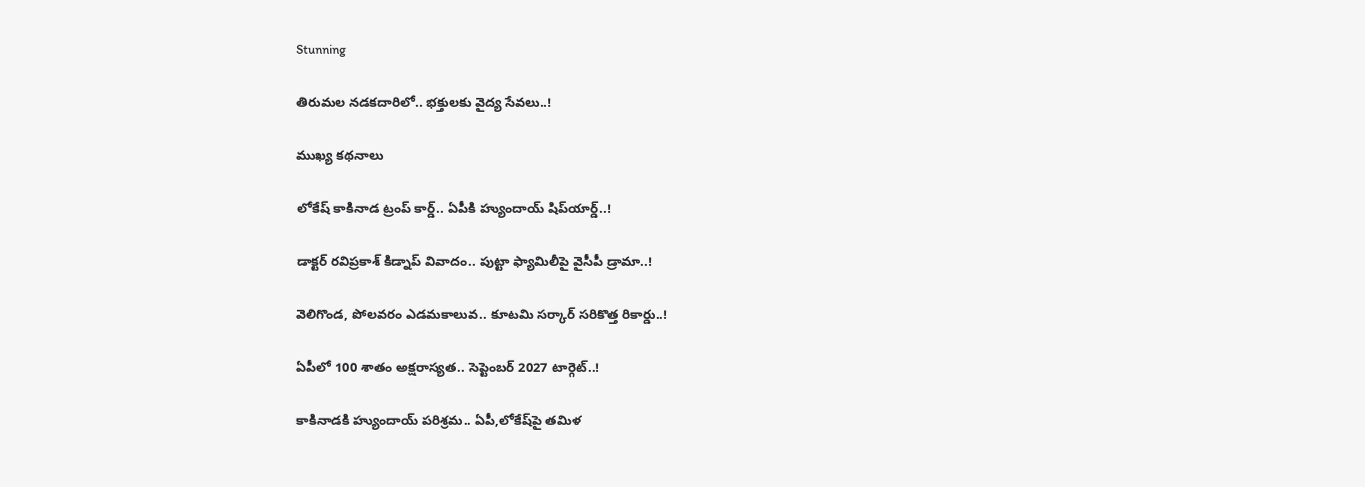Stunning

తిరుమల నడకదారిలో.. భక్తులకు వైద్య సేవలు..!

ముఖ్య కథనాలు

లోకేష్‌ కాకినాడ ట్రంప్ కార్డ్.. ఏపీకి హ్యుందాయ్ షిప్‌యార్డ్‌..!

డాక్టర్ రవిప్రకాశ్‌ కిడ్నాప్ వివాదం.. పుట్టా ఫ్యామిలీపై వైసీపీ డ్రామా..!

వెలిగొండ, పోలవరం ఎడమకాలువ.. కూటమి సర్కార్‌ సరికొత్త రికార్డు..!

ఏపీలో 100 శాతం అక్షరాస్యత.. సెప్టెంబర్ 2027 టార్గెట్..!

కాకినాడకి హ్యుందాయ్ పరిశ్రమ.. ఏపీ,లోకేష్‌పై తమిళ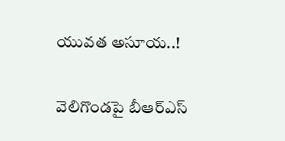యువత అసూయ..!

వెలిగొండపై బీఆర్‌ఎస్‌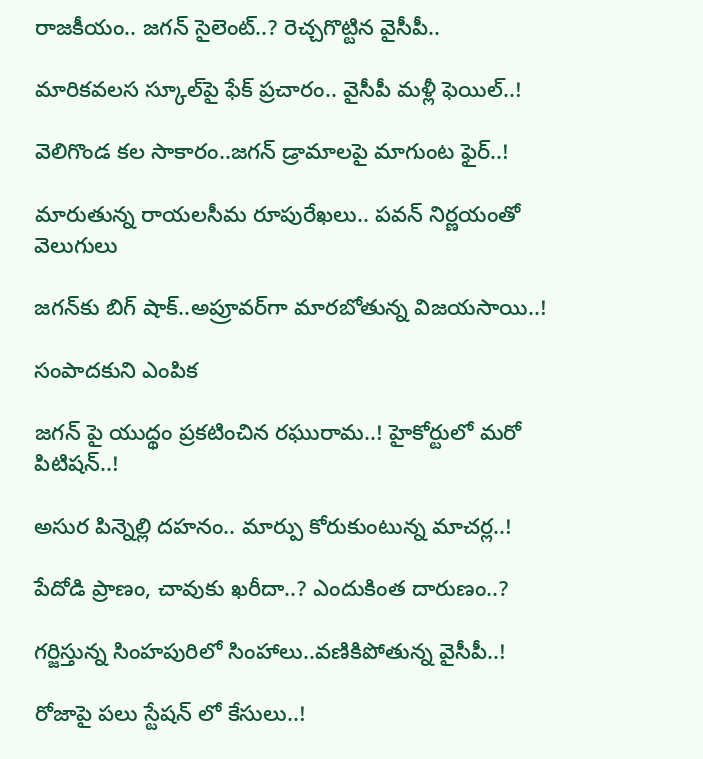రాజకీయం.. జగన్‌ సైలెంట్‌..? రెచ్చగొట్టిన వైసీపీ..

మారికవలస స్కూల్‌పై ఫేక్ ప్రచారం.. వైసీపీ మళ్లీ ఫెయిల్..!

వెలిగొండ కల సాకారం..జగన్‌ డ్రామాలపై మాగుంట ఫైర్‌..!

మారుతున్న రాయలసీమ రూపురేఖలు.. పవన్‌ నిర్ణయంతో వెలుగులు

జగన్‌కు బిగ్ షాక్..అప్రూవర్‌గా మారబోతున్న విజయసాయి..!

సంపాదకుని ఎంపిక

జగన్ పై యుద్థం ప్రకటించిన రఘురామ..! హైకోర్టులో మరో పిటిషన్..!

అసుర పిన్నెల్లి దహనం.. మార్పు కోరుకుంటున్న మాచర్ల..!

పేదోడి ప్రాణం, చావుకు ఖరీదా..? ఎందుకింత దారుణం..?

గర్జిస్తున్న సింహపురిలో సింహాలు..వణికిపోతున్న వైసీపీ..!

రోజాపై పలు స్టేషన్ లో కేసులు..!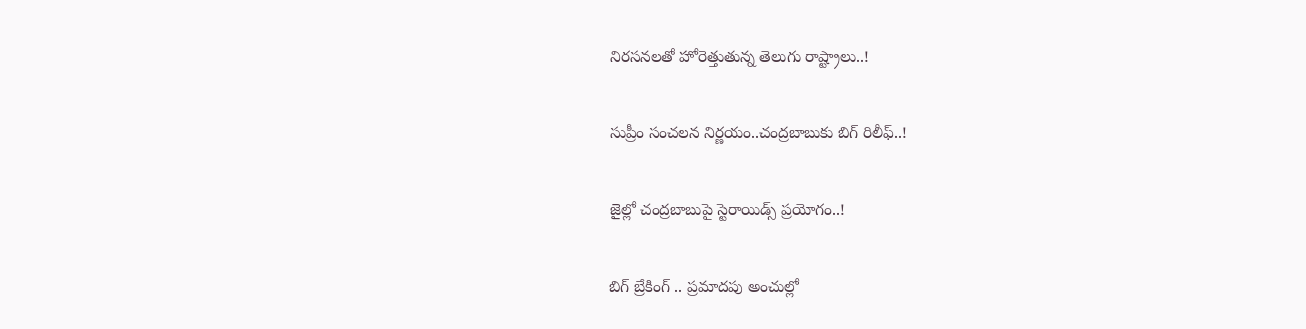నిరసనలతో హోరెత్తుతున్న తెలుగు రాష్ట్రాలు..!

సుప్రీం సంచలన నిర్ణయం..చంద్రబాబుకు బిగ్ రిలీఫ్..!

జైల్లో చంద్రబాబుపై స్టెరాయిడ్స్ ప్రయోగం..!

బిగ్ బ్రేకింగ్ .. ప్రమాదపు అంచుల్లో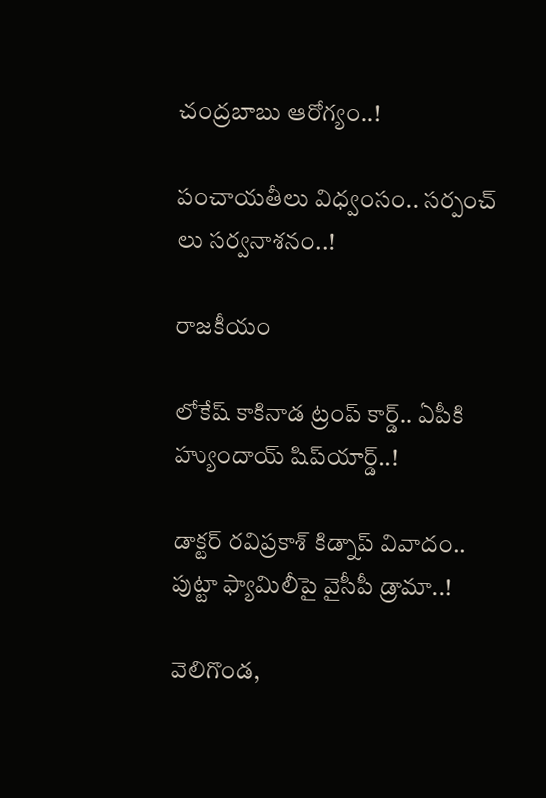చంద్రబాబు ఆరోగ్యం..!

పంచాయతీలు విధ్వంసం.. సర్పంచ్ లు సర్వనాశనం..!

రాజకీయం

లోకేష్‌ కాకినాడ ట్రంప్ కార్డ్.. ఏపీకి హ్యుందాయ్ షిప్‌యార్డ్‌..!

డాక్టర్ రవిప్రకాశ్‌ కిడ్నాప్ వివాదం.. పుట్టా ఫ్యామిలీపై వైసీపీ డ్రామా..!

వెలిగొండ,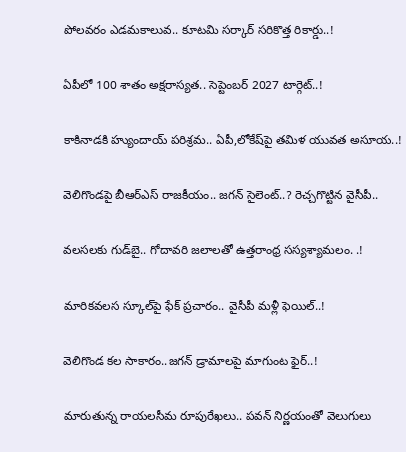పోలవరం ఎడమకాలువ.. కూటమి సర్కార్‌ సరికొత్త రికార్డు..!

ఏపీలో 100 శాతం అక్షరాస్యత.. సెప్టెంబర్ 2027 టార్గెట్..!

కాకినాడకి హ్యుందాయ్ పరిశ్రమ.. ఏపీ,లోకేష్‌పై తమిళ యువత అసూయ..!

వెలిగొండపై బీఆర్‌ఎస్‌ రాజకీయం.. జగన్‌ సైలెంట్‌..? రెచ్చగొట్టిన వైసీపీ..

వలసలకు గుడ్‌బై.. గోదావరి జలాలతో ఉత్తరాంధ్ర సస్యశ్యామలం. .!

మారికవలస స్కూల్‌పై ఫేక్ ప్రచారం.. వైసీపీ మళ్లీ ఫెయిల్..!

వెలిగొండ కల సాకారం..జగన్‌ డ్రామాలపై మాగుంట ఫైర్‌..!

మారుతున్న రాయలసీమ రూపురేఖలు.. పవన్‌ నిర్ణయంతో వెలుగులు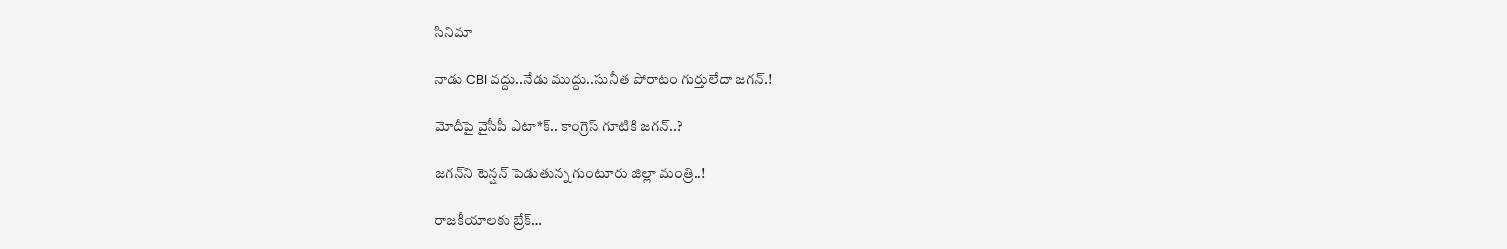సినిమా

నాడు CBI వద్దు..నేడు ముద్దు..సునీత పోరాటం గుర్తులేదా జగన్.!

మోదీపై వైసీపీ ఎటా*క్.. కాంగ్రెస్ గూటికి జగన్..?

జగన్‌ని టెన్షన్‌ పెడుతున్న గుంటూరు జిల్లా మంత్రి..!

రాజకీయాలకు బ్రేక్…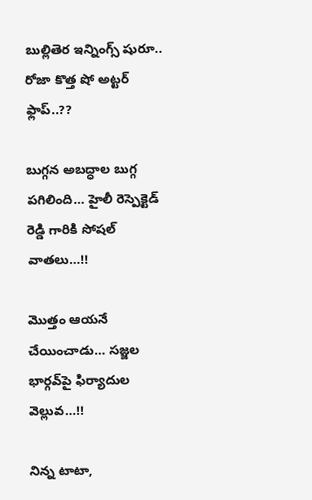బుల్లితెర ఇన్నింగ్స్ షురూ.. రోజా కొత్త షో అట్టర్ ఫ్లాప్..??

బుగ్గన అబద్ధాల బుగ్గ పగిలింది… హైలీ రెస్పెక్టెడ్‌ రెడ్డి గారికి సోషల్‌ వాతలు…!!

మొత్తం ఆయనే చేయించాడు… సజ్జల భార్గవ్‌పై ఫిర్యాదుల వెల్లువ…!!

నిన్న టాటా,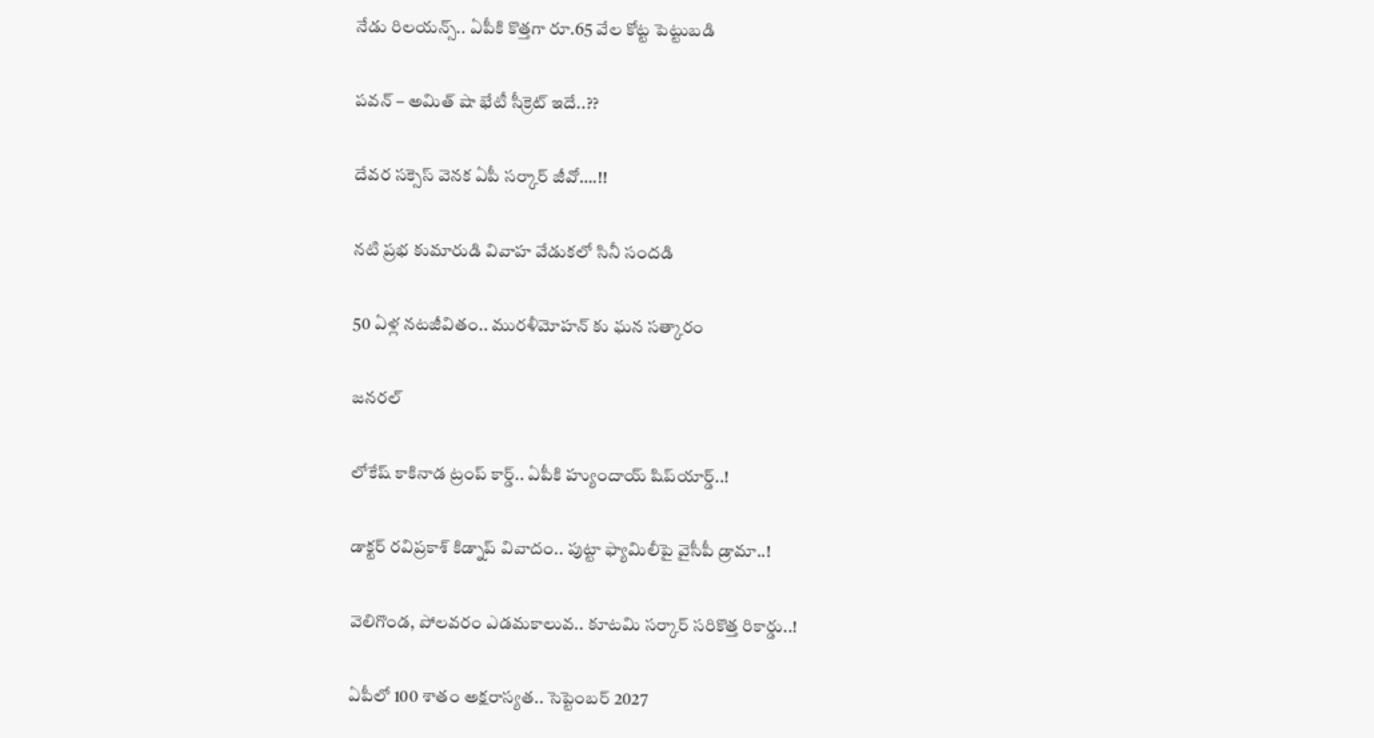నేడు రిలయన్స్.. ఏపీకి కొత్తగా రూ.65 వేల కోట్ట పెట్టుబడి

పవన్‌ – అమిత్‌ షా భేటీ సీక్రెట్‌ ఇదే..??

దేవర సక్సెస్‌ వెనక ఏపీ సర్కార్‌ జీవో….!!

నటి ప్రభ కుమారుడి వివాహ వేడుకలో సినీ సందడి

50 ఏళ్ల నటజీవితం.. మురళీమోహన్ కు ఘన సత్కారం

జనరల్

లోకేష్‌ కాకినాడ ట్రంప్ కార్డ్.. ఏపీకి హ్యుందాయ్ షిప్‌యార్డ్‌..!

డాక్టర్ రవిప్రకాశ్‌ కిడ్నాప్ వివాదం.. పుట్టా ఫ్యామిలీపై వైసీపీ డ్రామా..!

వెలిగొండ, పోలవరం ఎడమకాలువ.. కూటమి సర్కార్‌ సరికొత్త రికార్డు..!

ఏపీలో 100 శాతం అక్షరాస్యత.. సెప్టెంబర్ 2027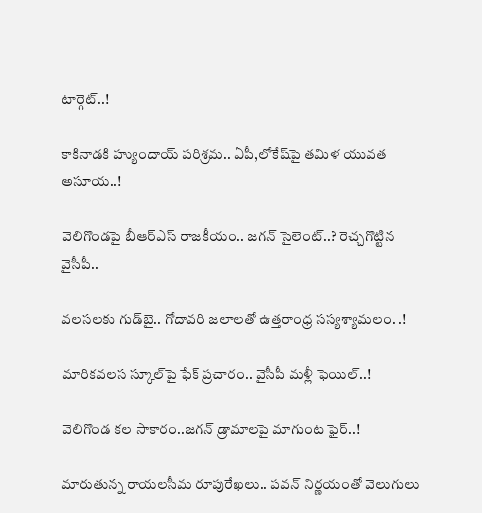టార్గెట్..!

కాకినాడకి హ్యుందాయ్ పరిశ్రమ.. ఏపీ,లోకేష్‌పై తమిళ యువత అసూయ..!

వెలిగొండపై బీఆర్‌ఎస్‌ రాజకీయం.. జగన్‌ సైలెంట్‌..? రెచ్చగొట్టిన వైసీపీ..

వలసలకు గుడ్‌బై.. గోదావరి జలాలతో ఉత్తరాంధ్ర సస్యశ్యామలం. .!

మారికవలస స్కూల్‌పై ఫేక్ ప్రచారం.. వైసీపీ మళ్లీ ఫెయిల్..!

వెలిగొండ కల సాకారం..జగన్‌ డ్రామాలపై మాగుంట ఫైర్‌..!

మారుతున్న రాయలసీమ రూపురేఖలు.. పవన్‌ నిర్ణయంతో వెలుగులు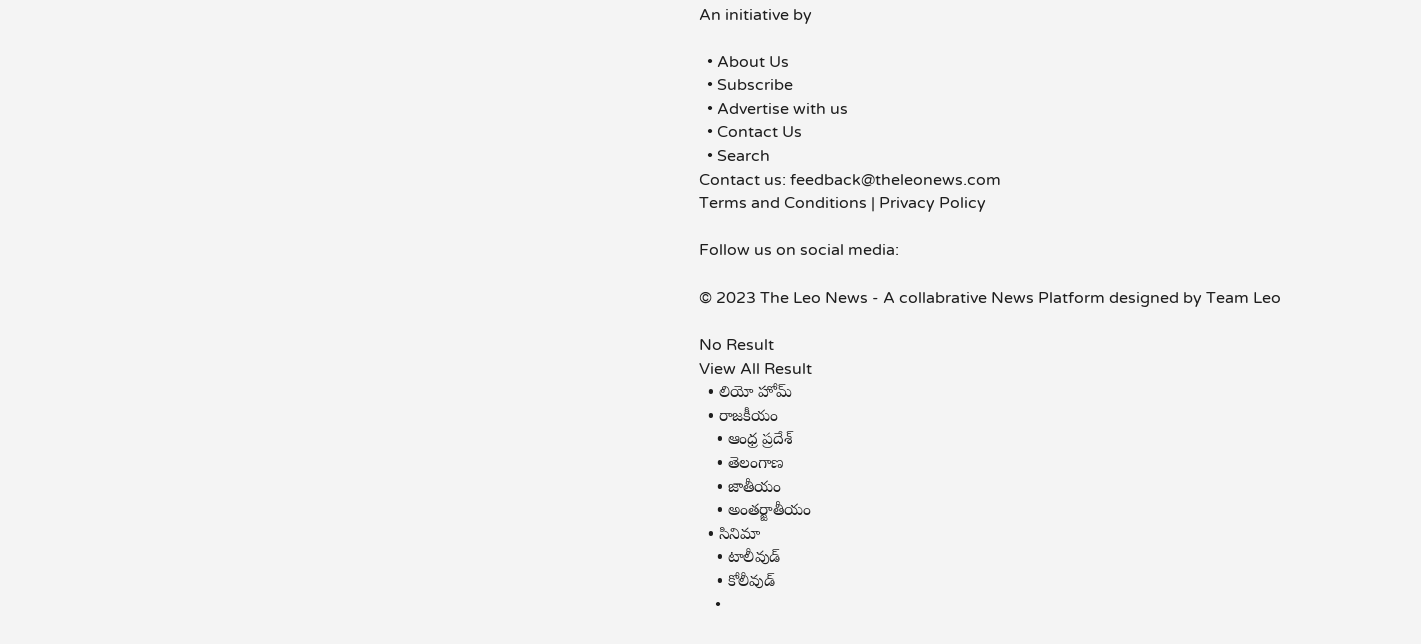An initiative by

  • About Us
  • Subscribe
  • Advertise with us
  • Contact Us
  • Search
Contact us: feedback@theleonews.com
Terms and Conditions | Privacy Policy

Follow us on social media:

© 2023 The Leo News - A collabrative News Platform designed by Team Leo

No Result
View All Result
  • లియో హోమ్
  • రాజకీయం
    • ఆంధ్ర ప్రదేశ్
    • తెలంగాణ
    • జాతీయం
    • అంతర్జాతీయం
  • సినిమా
    • టాలీవుడ్
    • కోలీవుడ్
    •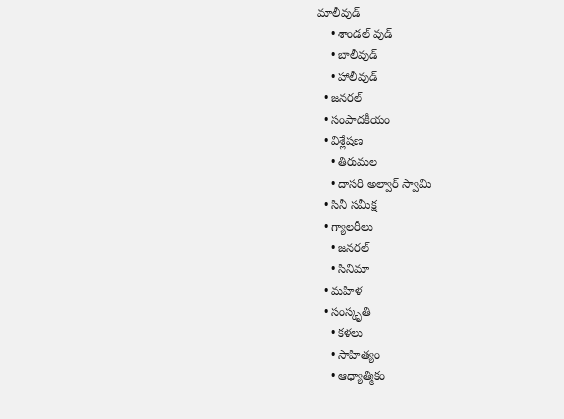మాలీవుడ్
    • శాండల్ వుడ్
    • బాలీవుడ్
    • హాలీవుడ్
  • జనరల్
  • సంపాదకీయం
  • విశ్లేషణ
    • తిరుమల
    • దాసరి అల్వార్ స్వామి
  • సినీ సమీక్ష
  • గ్యాలరీలు
    • జనరల్
    • సినిమా
  • మహిళ
  • సంస్కృతి
    • కళలు
    • సాహిత్యం
    • ఆధ్యాత్మికం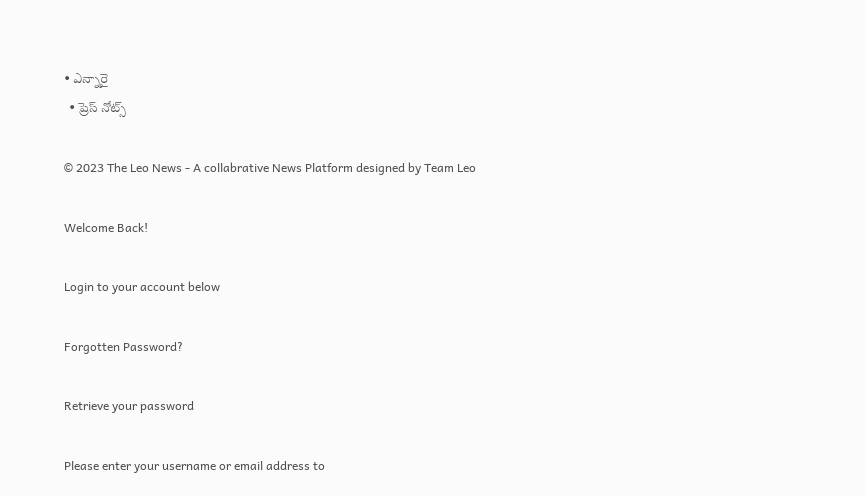• ఎన్నారై
  • ప్రెస్ నోట్స్

© 2023 The Leo News - A collabrative News Platform designed by Team Leo

Welcome Back!

Login to your account below

Forgotten Password?

Retrieve your password

Please enter your username or email address to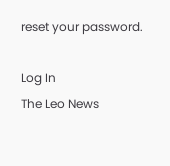reset your password.

Log In
The Leo News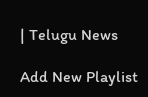| Telugu News

Add New Playlist